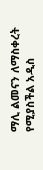ማሊ ልመናን ለማስቀረት የሚያስችል አዲስ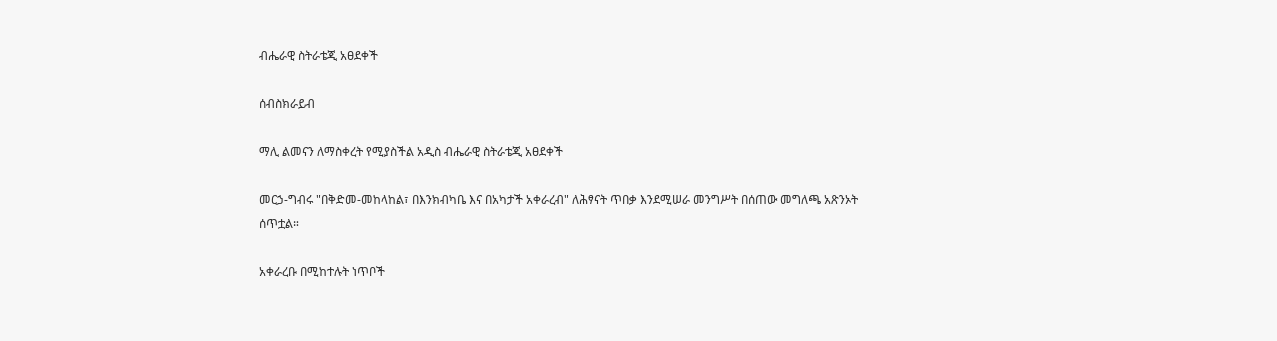ብሔራዊ ስትራቴጂ አፀደቀች

ሰብስክራይብ

ማሊ ልመናን ለማስቀረት የሚያስችል አዲስ ብሔራዊ ስትራቴጂ አፀደቀች

መርኃ-ግብሩ "በቅድመ-መከላከል፣ በእንክብካቤ እና በአካታች አቀራረብ" ለሕፃናት ጥበቃ እንደሚሠራ መንግሥት በሰጠው መግለጫ አጽንኦት ሰጥቷል።

አቀራረቡ በሚከተሉት ነጥቦች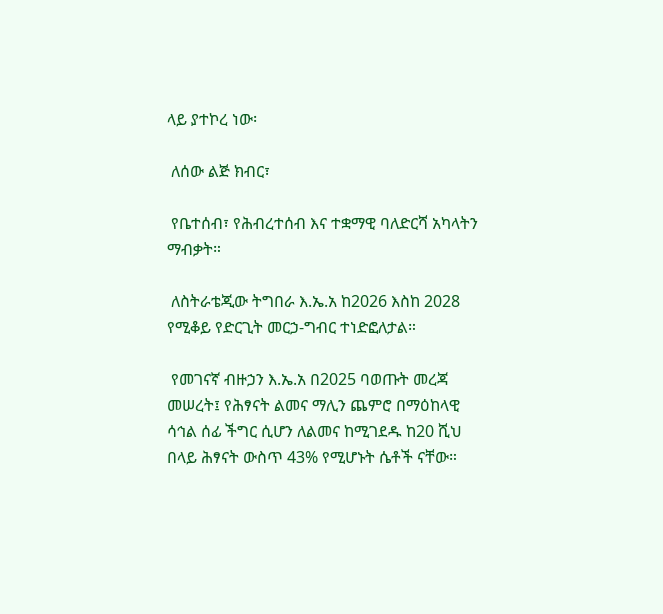ላይ ያተኮረ ነው፡

 ለሰው ልጅ ክብር፣

 የቤተሰብ፣ የሕብረተሰብ እና ተቋማዊ ባለድርሻ አካላትን ማብቃት።

 ለስትራቴጂው ትግበራ እ.ኤ.አ ከ2026 እስከ 2028 የሚቆይ የድርጊት መርኃ-ግብር ተነድፎለታል።

 የመገናኛ ብዙኃን እ.ኤ.አ በ2025 ባወጡት መረጃ መሠረት፤ የሕፃናት ልመና ማሊን ጨምሮ በማዕከላዊ ሳኅል ሰፊ ችግር ሲሆን ለልመና ከሚገደዱ ከ20 ሺህ በላይ ሕፃናት ውስጥ 43% የሚሆኑት ሴቶች ናቸው።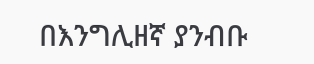በእንግሊዘኛ ያንብቡ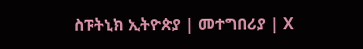ስፑትኒክ ኢትዮጵያ | መተግበሪያ | X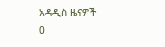አዳዲስ ዜናዎች
0